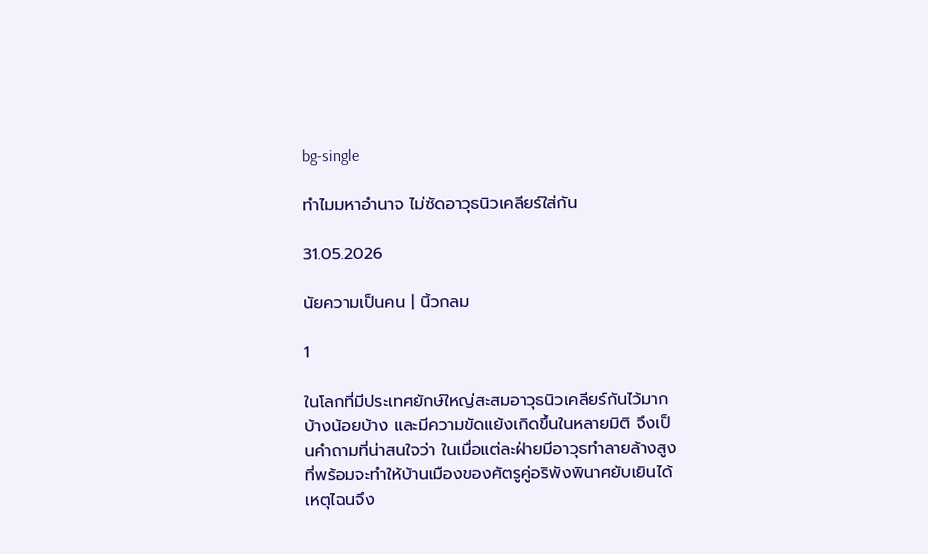bg-single

ทำไมมหาอำนาจ ไม่ซัดอาวุธนิวเคลียร์ใส่กัน

31.05.2026

นัยความเป็นคน | นิ้วกลม

1

ในโลกที่มีประเทศยักษ์ใหญ่สะสมอาวุธนิวเคลียร์กันไว้มากบ้างน้อยบ้าง และมีความขัดแย้งเกิดขึ้นในหลายมิติ จึงเป็นคำถามที่น่าสนใจว่า ในเมื่อแต่ละฝ่ายมีอาวุธทำลายล้างสูงที่พร้อมจะทำให้บ้านเมืองของศัตรูคู่อริพังพินาศยับเยินได้ เหตุไฉนจึง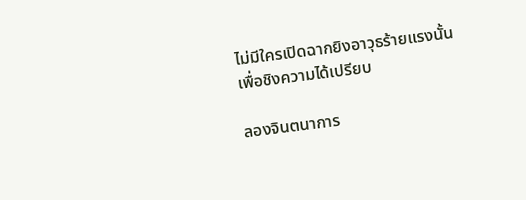ไม่มีใครเปิดฉากยิงอาวุธร้ายแรงนั้นเพื่อชิงความได้เปรียบ

ลองจินตนาการ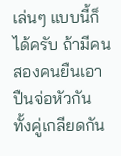เล่นๆ แบบนี้ก็ได้ครับ ถ้ามีคนสองคนยืนเอาปืนจ่อหัวกัน ทั้งคู่เกลียดกัน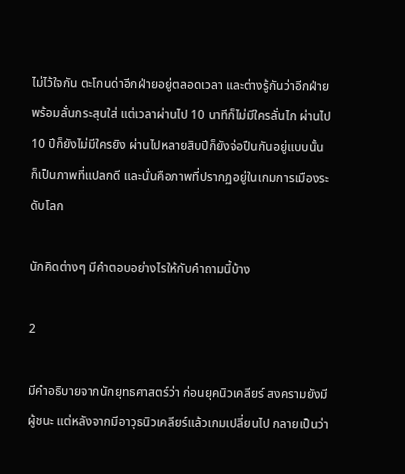ไม่ไว้ใจกัน ตะโกนด่าอีกฝ่ายอยู่ตลอดเวลา และต่างรู้กันว่าอีกฝ่ายพร้อมลั่นกระสุนใส่ แต่เวลาผ่านไป 10 นาทีก็ไม่มีใครลั่นไก ผ่านไป 10 ปีก็ยังไม่มีใครยิง ผ่านไปหลายสิบปีก็ยังจ่อปืนกันอยู่แบบนั้น ก็เป็นภาพที่แปลกดี และนั่นคือภาพที่ปรากฏอยู่ในเกมการเมืองระดับโลก

นักคิดต่างๆ มีคำตอบอย่างไรให้กับคำถามนี้บ้าง

2

มีคำอธิบายจากนักยุทธศาสตร์ว่า ก่อนยุคนิวเคลียร์ สงครามยังมีผู้ชนะ แต่หลังจากมีอาวุธนิวเคลียร์แล้วเกมเปลี่ยนไป กลายเป็นว่า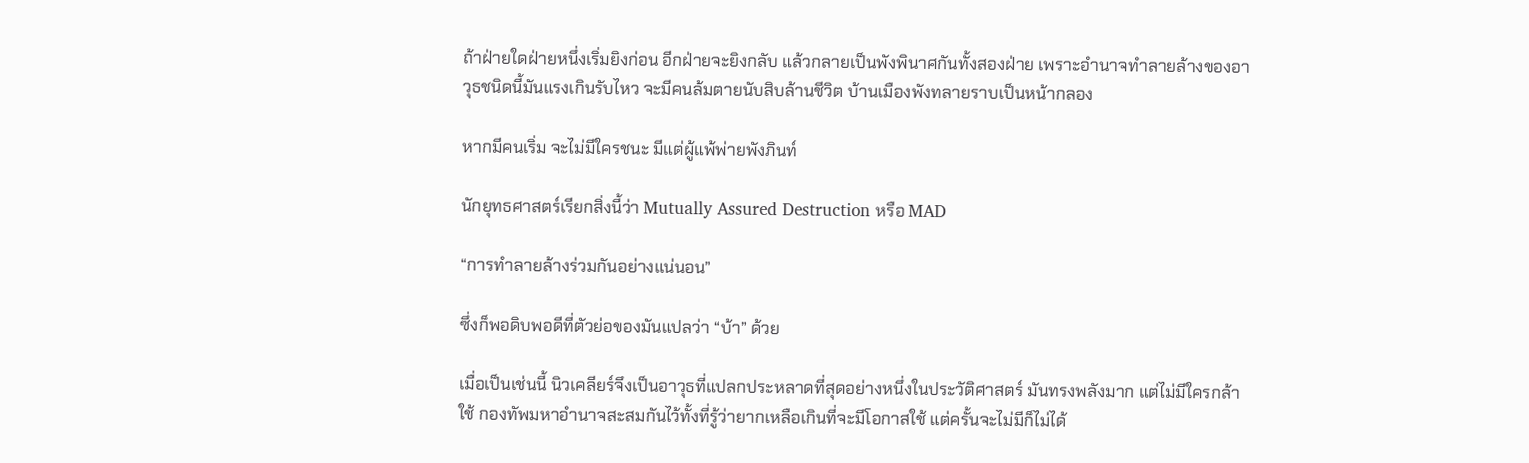ถ้าฝ่ายใดฝ่ายหนึ่งเริ่มยิงก่อน อีกฝ่ายจะยิงกลับ แล้วกลายเป็นพังพินาศกันทั้งสองฝ่าย เพราะอำนาจทำลายล้างของอาวุธชนิดนี้มันแรงเกินรับไหว จะมีคนล้มตายนับสิบล้านชีวิต บ้านเมืองพังทลายราบเป็นหน้ากลอง

หากมีคนเริ่ม จะไม่มีใครชนะ มีแต่ผู้แพ้พ่ายพังภินท์

นักยุทธศาสตร์เรียกสิ่งนี้ว่า Mutually Assured Destruction หรือ MAD

“การทำลายล้างร่วมกันอย่างแน่นอน”

ซึ่งก็พอดิบพอดีที่ตัวย่อของมันแปลว่า “บ้า” ด้วย

เมื่อเป็นเช่นนี้ นิวเคลียร์จึงเป็นอาวุธที่แปลกประหลาดที่สุดอย่างหนึ่งในประวัติศาสตร์ มันทรงพลังมาก แต่ไม่มีใครกล้าใช้ กองทัพมหาอำนาจสะสมกันไว้ทั้งที่รู้ว่ายากเหลือเกินที่จะมีโอกาสใช้ แต่ครั้นจะไม่มีก็ไม่ได้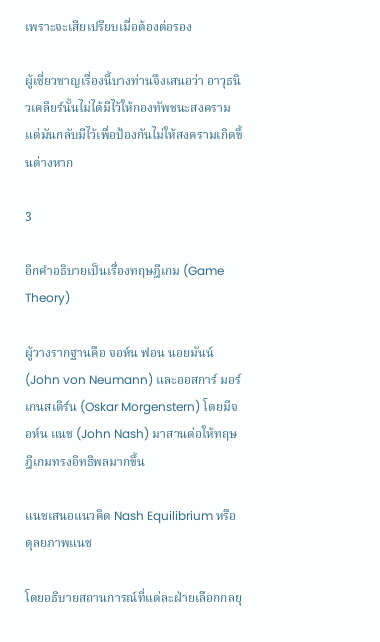เพราะจะเสียเปรียบเมื่อต้องต่อรอง

ผู้เชี่ยวชาญเรื่องนี้บางท่านจึงเสนอว่า อาวุธนิวเคลียร์นั้นไม่ได้มีไว้ให้กองทัพชนะสงคราม แต่มันกลับมีไว้เพื่อป้องกันไม่ให้สงครามเกิดขึ้นต่างหาก

3

อีกคำอธิบายเป็นเรื่องทฤษฎีเกม (Game Theory)

ผู้วางรากฐานคือ จอห์น ฟอน นอยมันน์ (John von Neumann) และออสการ์ มอร์เกนสเติร์น (Oskar Morgenstern) โดยมีจอห์น แนช (John Nash) มาสานต่อให้ทฤษฎีเกมทรงอิทธิพลมากขึ้น

แนชเสนอแนวคิด Nash Equilibrium หรือดุลยภาพแนช

โดยอธิบายสถานการณ์ที่แต่ละฝ่ายเลือกกลยุ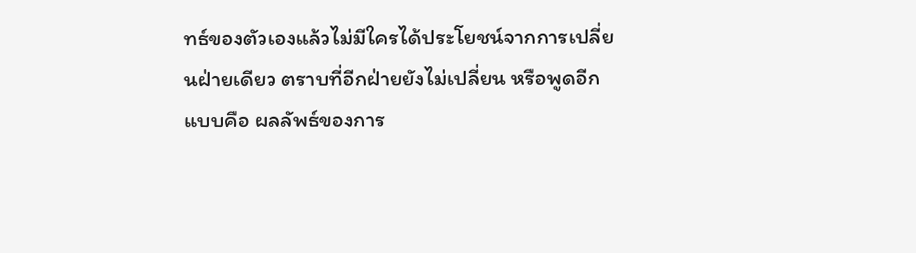ทธ์ของตัวเองแล้วไม่มีใครได้ประโยชน์จากการเปลี่ยนฝ่ายเดียว ตราบที่อีกฝ่ายยังไม่เปลี่ยน หรือพูดอีกแบบคือ ผลลัพธ์ของการ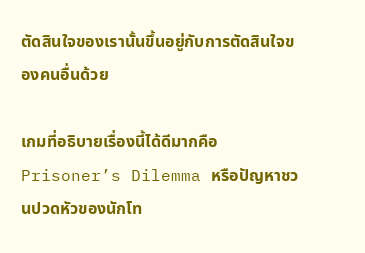ตัดสินใจของเรานั้นขึ้นอยู่กับการตัดสินใจของคนอื่นด้วย

เกมที่อธิบายเรื่องนี้ได้ดีมากคือ Prisoner’s Dilemma หรือปัญหาชวนปวดหัวของนักโท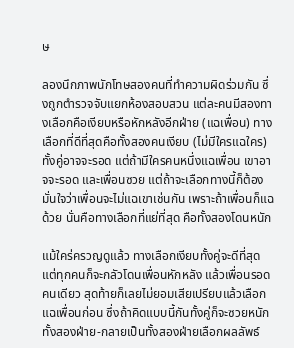ษ

ลองนึกภาพนักโทษสองคนที่ทำความผิดร่วมกัน ซึ่งถูกตำรวจจับแยกห้องสอบสวน แต่ละคนมีสองทางเลือกคือเงียบหรือหักหลังอีกฝ่าย (แฉเพื่อน) ทางเลือกที่ดีที่สุดคือทั้งสองคนเงียบ (ไม่มีใครแฉใคร) ทั้งคู่อาจจะรอด แต่ถ้ามีใครคนหนึ่งแฉเพื่อน เขาอาจจะรอด และเพื่อนซวย แต่ถ้าจะเลือกทางนี้ก็ต้องมั่นใจว่าเพื่อนจะไม่แฉเขาเช่นกัน เพราะถ้าเพื่อนก็แฉด้วย นั่นคือทางเลือกที่แย่ที่สุด คือทั้งสองโดนหนัก

แม้ใคร่ครวญดูแล้ว ทางเลือกเงียบทั้งคู่จะดีที่สุด แต่ทุกคนก็จะกลัวโดนเพื่อนหักหลัง แล้วเพื่อนรอดคนเดียว สุดท้ายก็เลยไม่ยอมเสียเปรียบแล้วเลือกแฉเพื่อนก่อน ซึ่งถ้าคิดแบบนี้กันทั้งคู่ก็จะซวยหนักทั้งสองฝ่าย-กลายเป็นทั้งสองฝ่ายเลือกผลลัพธ์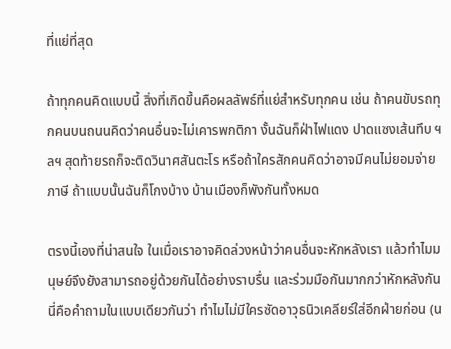ที่แย่ที่สุด

ถ้าทุกคนคิดแบบนี้ สิ่งที่เกิดขึ้นคือผลลัพธ์ที่แย่สำหรับทุกคน เช่น ถ้าคนขับรถทุกคนบนถนนคิดว่าคนอื่นจะไม่เคารพกติกา งั้นฉันก็ฝ่าไฟแดง ปาดแซงเส้นทึบ ฯลฯ สุดท้ายรถก็จะติดวินาศสันตะโร หรือถ้าใครสักคนคิดว่าอาจมีคนไม่ยอมจ่ายภาษี ถ้าแบบนั้นฉันก็โกงบ้าง บ้านเมืองก็พังกันทั้งหมด

ตรงนี้เองที่น่าสนใจ ในเมื่อเราอาจคิดล่วงหน้าว่าคนอื่นจะหักหลังเรา แล้วทำไมมนุษย์จึงยังสามารถอยู่ด้วยกันได้อย่างราบรื่น และร่วมมือกันมากกว่าหักหลังกัน นี่คือคำถามในแบบเดียวกันว่า ทำไมไม่มีใครซัดอาวุธนิวเคลียร์ใส่อีกฝ่ายก่อน (น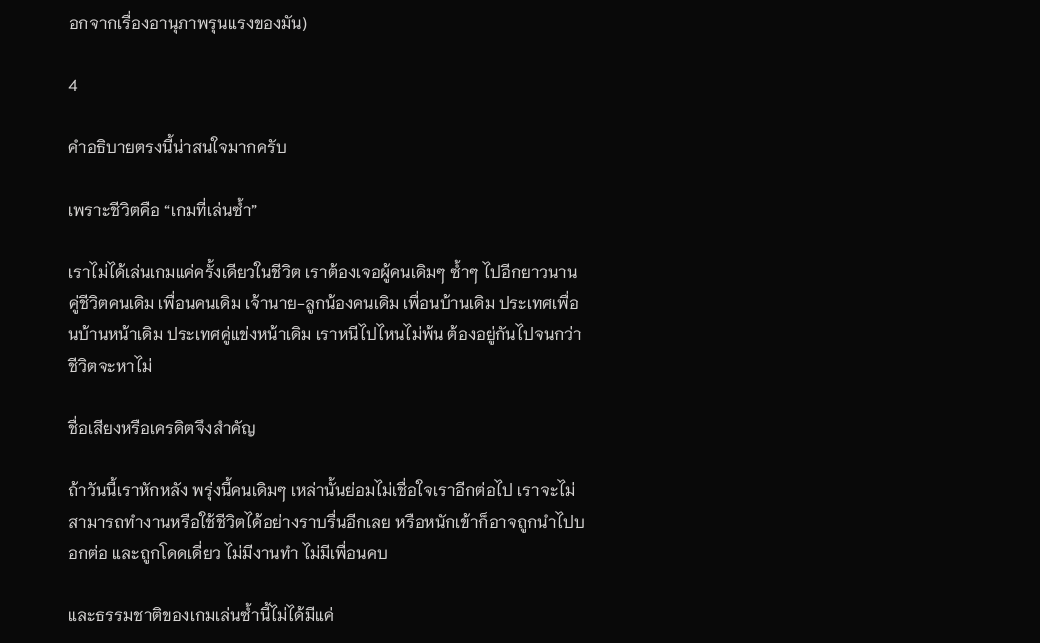อกจากเรื่องอานุภาพรุนแรงของมัน)

4

คำอธิบายตรงนี้น่าสนใจมากครับ

เพราะชีวิตคือ “เกมที่เล่นซ้ำ”

เราไม่ได้เล่นเกมแค่ครั้งเดียวในชีวิต เราต้องเจอผู้คนเดิมๆ ซ้ำๆ ไปอีกยาวนาน คู่ชีวิตคนเดิม เพื่อนคนเดิม เจ้านาย-ลูกน้องคนเดิม เพื่อนบ้านเดิม ประเทศเพื่อนบ้านหน้าเดิม ประเทศคู่แข่งหน้าเดิม เราหนีไปไหนไม่พ้น ต้องอยู่กันไปจนกว่าชีวิตจะหาไม่

ชื่อเสียงหรือเครดิตจึงสำคัญ

ถ้าวันนี้เราหักหลัง พรุ่งนี้คนเดิมๆ เหล่านั้นย่อมไม่เชื่อใจเราอีกต่อไป เราจะไม่สามารถทำงานหรือใช้ชีวิตได้อย่างราบรื่นอีกเลย หรือหนักเข้าก็อาจถูกนำไปบอกต่อ และถูกโดดเดี่ยว ไม่มีงานทำ ไม่มีเพื่อนคบ

และธรรมชาติของเกมเล่นซ้ำนี้ไม่ได้มีแค่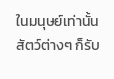ในมนุษย์เท่านั้น สัตว์ต่างๆ ก็รับ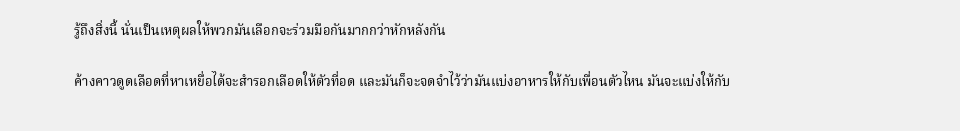รู้ถึงสิ่งนี้ นั่นเป็นเหตุผลให้พวกมันเลือกจะร่วมมือกันมากกว่าหักหลังกัน

ค้างคาวดูดเลือดที่หาเหยื่อได้จะสำรอกเลือดให้ตัวที่อด และมันก็จะจดจำไว้ว่ามันแบ่งอาหารให้กับเพื่อนตัวไหน มันจะแบ่งให้กับ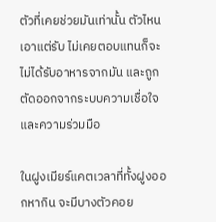ตัวที่เคยช่วยมันเท่านั้น ตัวไหนเอาแต่รับ ไม่เคยตอบแทนก็จะไม่ได้รับอาหารจากมัน และถูกตัดออกจากระบบความเชื่อใจและความร่วมมือ

ในฝูงเมียร์แคตเวลาที่ทั้งฝูงออกหากิน จะมีบางตัวคอย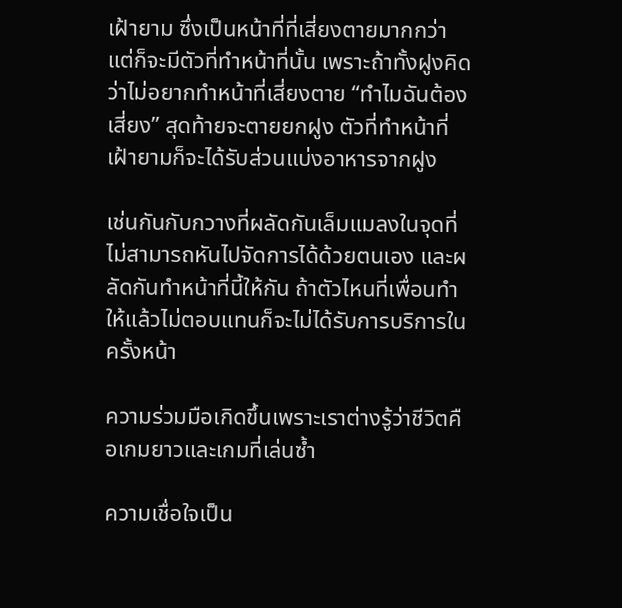เฝ้ายาม ซึ่งเป็นหน้าที่ที่เสี่ยงตายมากกว่า แต่ก็จะมีตัวที่ทำหน้าที่นั้น เพราะถ้าทั้งฝูงคิดว่าไม่อยากทำหน้าที่เสี่ยงตาย “ทำไมฉันต้องเสี่ยง” สุดท้ายจะตายยกฝูง ตัวที่ทำหน้าที่เฝ้ายามก็จะได้รับส่วนแบ่งอาหารจากฝูง

เช่นกันกับกวางที่ผลัดกันเล็มแมลงในจุดที่ไม่สามารถหันไปจัดการได้ด้วยตนเอง และผลัดกันทำหน้าที่นี้ให้กัน ถ้าตัวไหนที่เพื่อนทำให้แล้วไม่ตอบแทนก็จะไม่ได้รับการบริการในครั้งหน้า

ความร่วมมือเกิดขึ้นเพราะเราต่างรู้ว่าชีวิตคือเกมยาวและเกมที่เล่นซ้ำ

ความเชื่อใจเป็น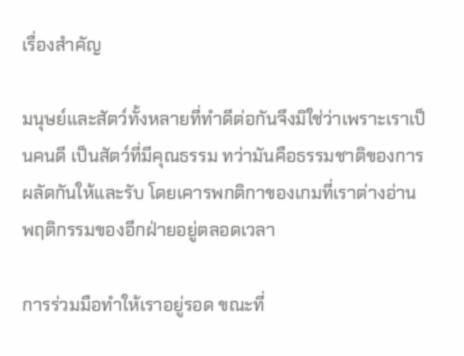เรื่องสำคัญ

มนุษย์และสัตว์ทั้งหลายที่ทำดีต่อกันจึงมิใช่ว่าเพราะเราเป็นคนดี เป็นสัตว์ที่มีคุณธรรม ทว่ามันคือธรรมชาติของการผลัดกันให้และรับ โดยเคารพกติกาของเกมที่เราต่างอ่านพฤติกรรมของอีกฝ่ายอยู่ตลอดเวลา

การร่วมมือทำให้เราอยู่รอด ขณะที่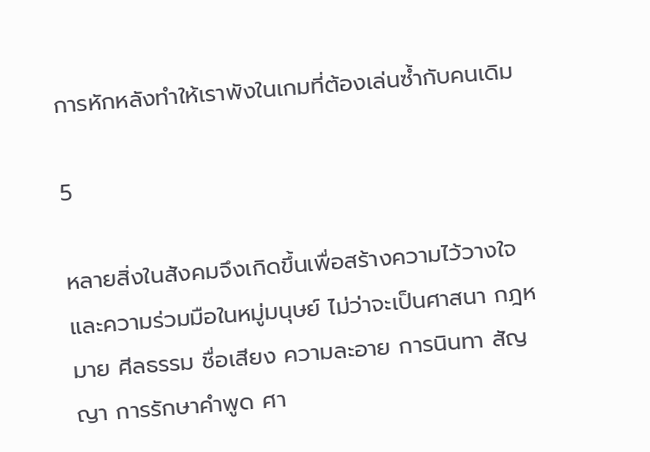การหักหลังทำให้เราพังในเกมที่ต้องเล่นซ้ำกับคนเดิม

5

หลายสิ่งในสังคมจึงเกิดขึ้นเพื่อสร้างความไว้วางใจและความร่วมมือในหมู่มนุษย์ ไม่ว่าจะเป็นศาสนา กฎหมาย ศีลธรรม ชื่อเสียง ความละอาย การนินทา สัญญา การรักษาคำพูด ศา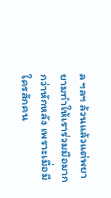ล ฯลฯ ล้วนแล้วแต่พยายามทำให้เราร่วมมือมากกว่าหักหลัง เพราะเมื่อมีใครสักคน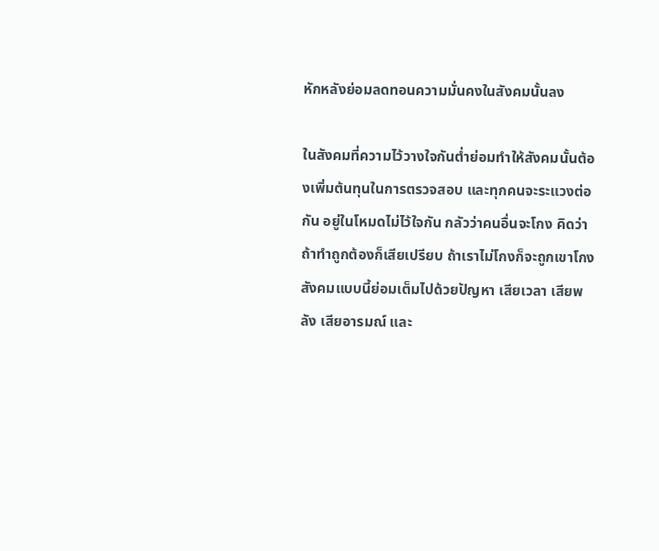หักหลังย่อมลดทอนความมั่นคงในสังคมนั้นลง

ในสังคมที่ความไว้วางใจกันต่ำย่อมทำให้สังคมนั้นต้องเพิ่มต้นทุนในการตรวจสอบ และทุกคนจะระแวงต่อกัน อยู่ในโหมดไม่ไว้ใจกัน กลัวว่าคนอื่นจะโกง คิดว่าถ้าทำถูกต้องก็เสียเปรียบ ถ้าเราไม่โกงก็จะถูกเขาโกง สังคมแบบนี้ย่อมเต็มไปด้วยปัญหา เสียเวลา เสียพลัง เสียอารมณ์ และ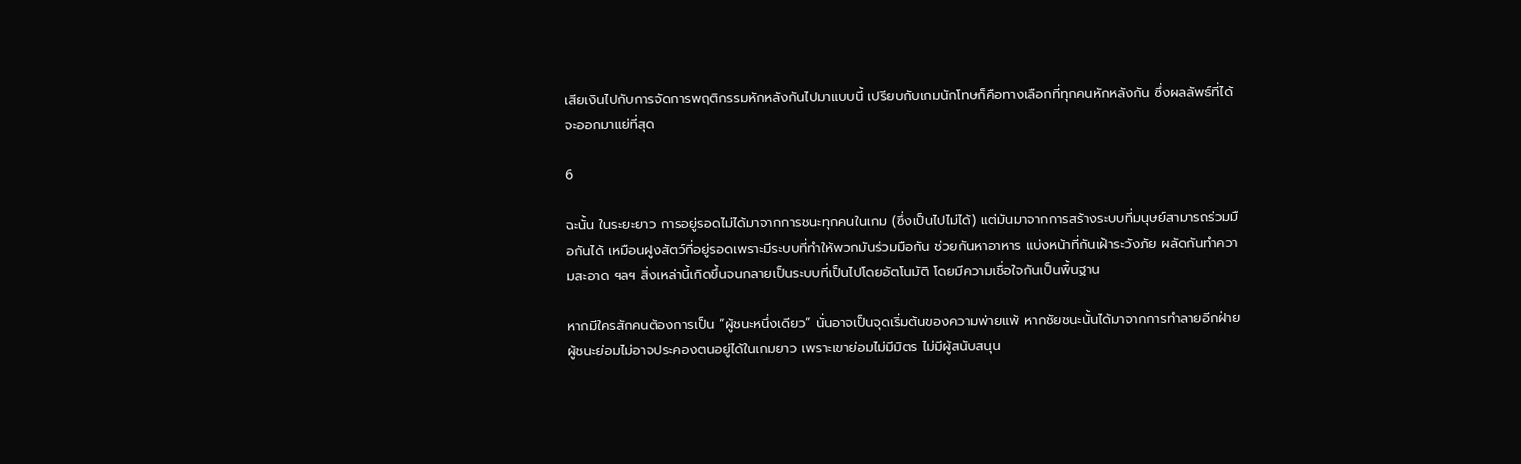เสียเงินไปกับการจัดการพฤติกรรมหักหลังกันไปมาแบบนี้ เปรียบกับเกมนักโทษก็คือทางเลือกที่ทุกคนหักหลังกัน ซึ่งผลลัพธ์ที่ได้จะออกมาแย่ที่สุด

6

ฉะนั้น ในระยะยาว การอยู่รอดไม่ได้มาจากการชนะทุกคนในเกม (ซึ่งเป็นไปไม่ได้) แต่มันมาจากการสร้างระบบที่มนุษย์สามารถร่วมมือกันได้ เหมือนฝูงสัตว์ที่อยู่รอดเพราะมีระบบที่ทำให้พวกมันร่วมมือกัน ช่วยกันหาอาหาร แบ่งหน้าที่กันเฝ้าระวังภัย ผลัดกันทำความสะอาด ฯลฯ สิ่งเหล่านี้เกิดขึ้นจนกลายเป็นระบบที่เป็นไปโดยอัตโนมัติ โดยมีความเชื่อใจกันเป็นพื้นฐาน

หากมีใครสักคนต้องการเป็น “ผู้ชนะหนึ่งเดียว” นั่นอาจเป็นจุดเริ่มต้นของความพ่ายแพ้ หากชัยชนะนั้นได้มาจากการทำลายอีกฝ่าย ผู้ชนะย่อมไม่อาจประคองตนอยู่ได้ในเกมยาว เพราะเขาย่อมไม่มีมิตร ไม่มีผู้สนับสนุน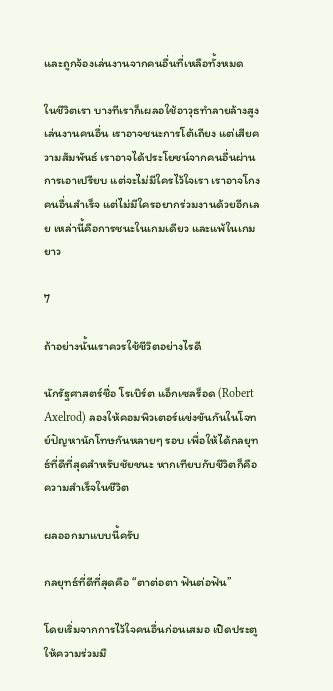และถูกจ้องเล่นงานจากคนอื่นที่เหลือทั้งหมด

ในชีวิตเรา บางทีเราก็เผลอใช้อาวุธทำลายล้างสูงเล่นงานคนอื่น เราอาจชนะการโต้เถียง แต่เสียความสัมพันธ์ เราอาจได้ประโยชน์จากคนอื่นผ่านการเอาเปรียบ แต่จะไม่มีใครไว้ใจเรา เราอาจโกงคนอื่นสำเร็จ แต่ไม่มีใครอยากร่วมงานด้วยอีกเลย เหล่านี้คือการชนะในเกมเดียว และแพ้ในเกมยาว

7

ถ้าอย่างนั้นเราควรใช้ชีวิตอย่างไรดี

นักรัฐศาสตร์ชื่อ โรเบิร์ต แอ็กเซลร็อด (Robert Axelrod) ลองให้คอมพิวเตอร์แข่งขันกันในโจทย์ปัญหานักโทษกันหลายๆ รอบ เพื่อให้ได้กลยุทธ์ที่ดีที่สุดสำหรับชัยชนะ หากเทียบกับชีวิตก็คือความสำเร็จในชีวิต

ผลออกมาแบบนี้ครับ

กลยุทธ์ที่ดีที่สุดคือ “ตาต่อตา ฟันต่อฟัน”

โดยเริ่มจากการไว้ใจคนอื่นก่อนเสมอ เปิดประตูให้ความร่วมมื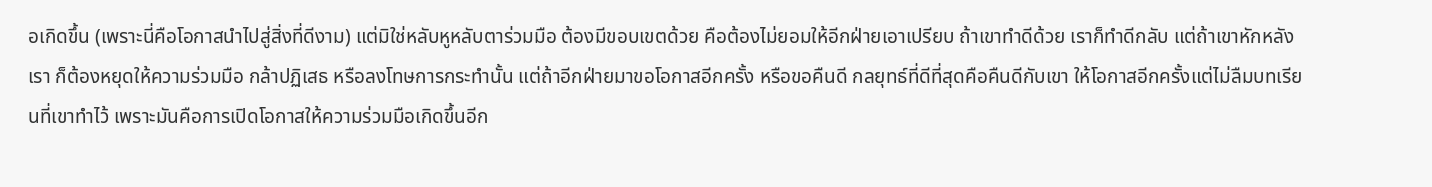อเกิดขึ้น (เพราะนี่คือโอกาสนำไปสู่สิ่งที่ดีงาม) แต่มิใช่หลับหูหลับตาร่วมมือ ต้องมีขอบเขตด้วย คือต้องไม่ยอมให้อีกฝ่ายเอาเปรียบ ถ้าเขาทำดีด้วย เราก็ทำดีกลับ แต่ถ้าเขาหักหลังเรา ก็ต้องหยุดให้ความร่วมมือ กล้าปฏิเสธ หรือลงโทษการกระทำนั้น แต่ถ้าอีกฝ่ายมาขอโอกาสอีกครั้ง หรือขอคืนดี กลยุทธ์ที่ดีที่สุดคือคืนดีกับเขา ให้โอกาสอีกครั้งแต่ไม่ลืมบทเรียนที่เขาทำไว้ เพราะมันคือการเปิดโอกาสให้ความร่วมมือเกิดขึ้นอีก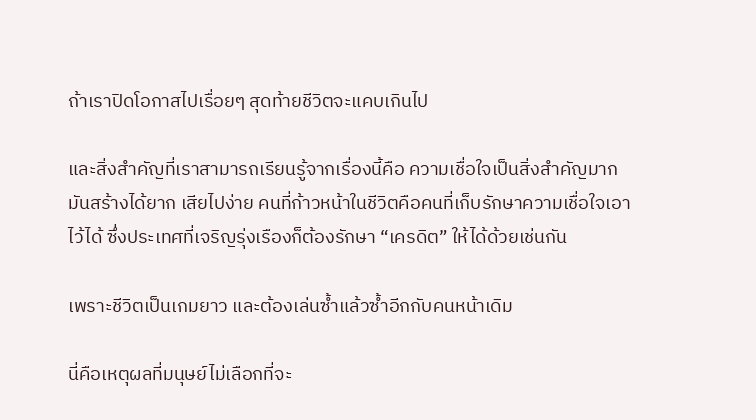ถ้าเราปิดโอกาสไปเรื่อยๆ สุดท้ายชีวิตจะแคบเกินไป

และสิ่งสำคัญที่เราสามารถเรียนรู้จากเรื่องนี้คือ ความเชื่อใจเป็นสิ่งสำคัญมาก มันสร้างได้ยาก เสียไปง่าย คนที่ก้าวหน้าในชีวิตคือคนที่เก็บรักษาความเชื่อใจเอาไว้ได้ ซึ่งประเทศที่เจริญรุ่งเรืองก็ต้องรักษา “เครดิต” ให้ได้ด้วยเช่นกัน

เพราะชีวิตเป็นเกมยาว และต้องเล่นซ้ำแล้วซ้ำอีกกับคนหน้าเดิม

นี่คือเหตุผลที่มนุษย์ไม่เลือกที่จะ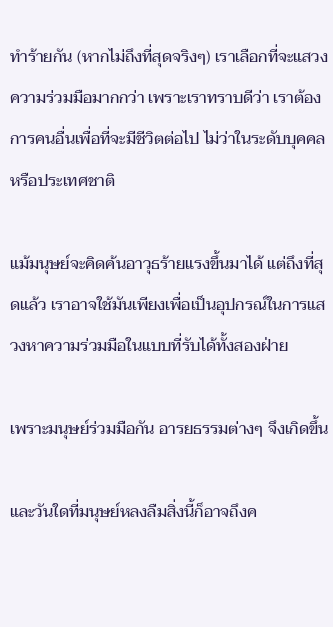ทำร้ายกัน (หากไม่ถึงที่สุดจริงๆ) เราเลือกที่จะแสวงความร่วมมือมากกว่า เพราะเราทราบดีว่า เราต้องการคนอื่นเพื่อที่จะมีชีวิตต่อไป ไม่ว่าในระดับบุคคลหรือประเทศชาติ

แม้มนุษย์จะคิดค้นอาวุธร้ายแรงขึ้นมาได้ แต่ถึงที่สุดแล้ว เราอาจใช้มันเพียงเพื่อเป็นอุปกรณ์ในการแสวงหาความร่วมมือในแบบที่รับได้ทั้งสองฝ่าย

เพราะมนุษย์ร่วมมือกัน อารยธรรมต่างๆ จึงเกิดขึ้น

และวันใดที่มนุษย์หลงลืมสิ่งนี้ก็อาจถึงค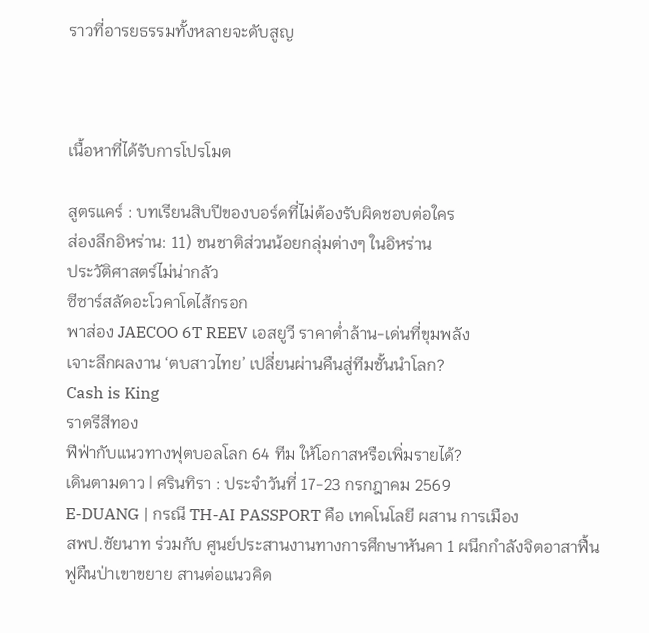ราวที่อารยธรรมทั้งหลายจะดับสูญ



เนื้อหาที่ได้รับการโปรโมต

สูตรแคร์ : บทเรียนสิบปีของบอร์ดที่ไม่ต้องรับผิดชอบต่อใคร
ส่องลึกอิหร่าน: 11) ชนชาติส่วนน้อยกลุ่มต่างๆ ในอิหร่าน
ประวัติศาสตร์ไม่น่ากลัว
ซีซาร์สลัดอะโวคาโดไส้กรอก
พาส่อง JAECOO 6T REEV เอสยูวี ราคาต่ำล้าน-เด่นที่ขุมพลัง
เจาะลึกผลงาน ‘ตบสาวไทย’ เปลี่ยนผ่านคืนสู่ทีมชั้นนำโลก?
Cash is King
ราตรีสีทอง
ฟีฟ่ากับแนวทางฟุตบอลโลก 64 ทีม ให้โอกาสหรือเพิ่มรายได้?
เดินตามดาว | ศรินทิรา : ประจำวันที่ 17-23 กรกฎาคม 2569
E-DUANG | กรณี TH-AI PASSPORT คือ เทคโนโลยี ผสาน การเมือง
สพป.ชัยนาท ร่วมกับ ศูนย์ประสานงานทางการศึกษาหันคา 1 ผนึกกำลังจิตอาสาฟื้นฟูผืนป่าเขาขยาย สานต่อแนวคิด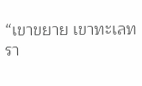“เขาขยาย เขาทะเลทรา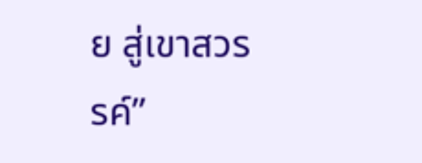ย สู่เขาสวรรค์”